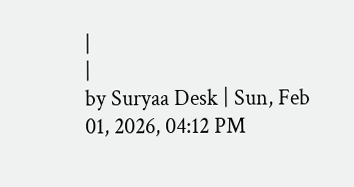|
|
by Suryaa Desk | Sun, Feb 01, 2026, 04:12 PM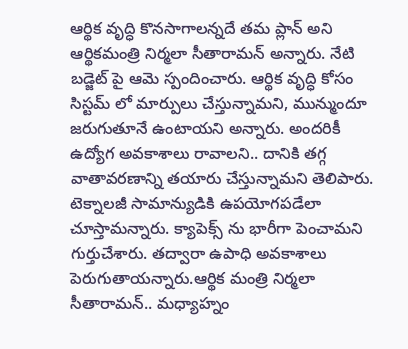ఆర్థిక వృద్ధి కొనసాగాలన్నదే తమ ప్లాన్ అని ఆర్థికమంత్రి నిర్మలా సీతారామన్ అన్నారు. నేటి బడ్జెట్ పై ఆమె స్పందించారు. ఆర్థిక వృద్ధి కోసం సిస్టమ్ లో మార్పులు చేస్తున్నామని, మున్ముందూ జరుగుతూనే ఉంటాయని అన్నారు. అందరికీ ఉద్యోగ అవకాశాలు రావాలని.. దానికి తగ్గ వాతావరణాన్ని తయారు చేస్తున్నామని తెలిపారు. టెక్నాలజీ సామాన్యుడికి ఉపయోగపడేలా చూస్తామన్నారు. క్యాపెక్స్ ను భారీగా పెంచామని గుర్తుచేశారు. తద్వారా ఉపాధి అవకాశాలు పెరుగుతాయన్నారు.ఆర్థిక మంత్రి నిర్మలా సీతారామన్.. మధ్యాహ్నం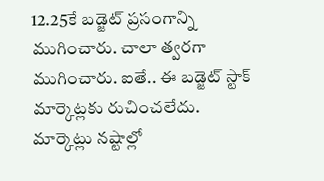12.25కే బడ్జెట్ ప్రసంగాన్ని ముగించారు. చాలా త్వరగా ముగించారు. ఐతే.. ఈ బడ్జెట్ స్టాక్ మార్కెట్లకు రుచించలేదు. మార్కెట్లు నష్టాల్లో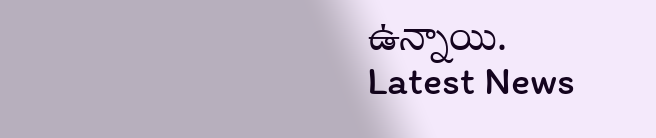ఉన్నాయి.
Latest News